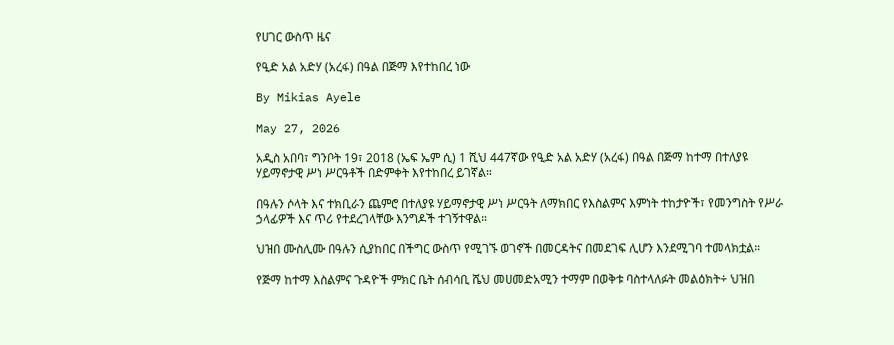የሀገር ውስጥ ዜና

የዒድ አል አድሃ (አረፋ) በዓል በጅማ እየተከበረ ነው

By Mikias Ayele

May 27, 2026

አዲስ አበባ፣ ግንቦት 19፣ 2018 (ኤፍ ኤም ሲ) 1 ሺህ 447ኛው የዒድ አል አድሃ (አረፋ) በዓል በጅማ ከተማ በተለያዩ ሃይማኖታዊ ሥነ ሥርዓቶች በድምቀት እየተከበረ ይገኛል።

በዓሉን ሶላት እና ተክቢራን ጨምሮ በተለያዩ ሃይማኖታዊ ሥነ ሥርዓት ለማክበር የእስልምና እምነት ተከታዮች፣ የመንግስት የሥራ ኃላፊዎች እና ጥሪ የተደረገላቸው እንግዶች ተገኝተዋል።

ህዝበ ሙስሊሙ በዓሉን ሲያከበር በችግር ውስጥ የሚገኙ ወገኖች በመርዳትና በመደገፍ ሊሆን እንደሚገባ ተመላክቷል።

የጅማ ከተማ እስልምና ጉዳዮች ምክር ቤት ሰብሳቢ ሼህ መሀመድአሚን ተማም በወቅቱ ባስተላለፉት መልዕክት÷ ህዝበ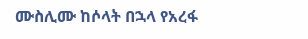ሙስሊሙ ከሶላት በኋላ የአረፋ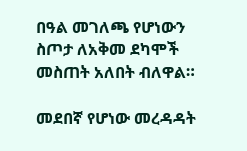በዓል መገለጫ የሆነውን ስጦታ ለአቅመ ደካሞች መስጠት አለበት ብለዋል።

መደበኛ የሆነው መረዳዳት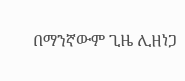በማንኛውም ጊዜ ሊዘነጋ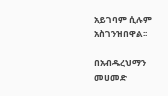አይገባም ሲሉም አስገንዝበዋል፡፡

በአብዱረህማን መሀመድ